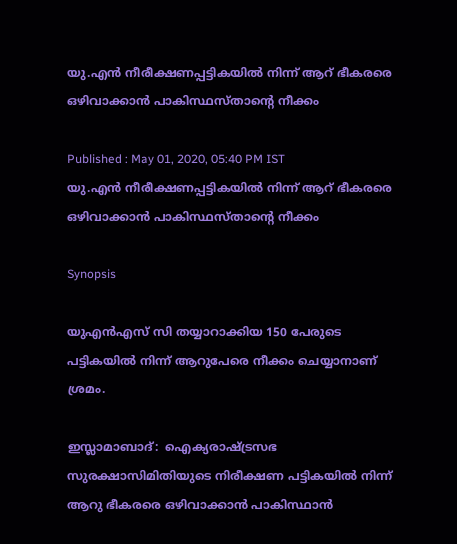യു.എൻ നീരീക്ഷണപ്പട്ടികയിൽ നിന്ന് ആറ് ഭീകരരെ ഒഴിവാക്കാന്‍ പാകിസ്ഥസ്താന്‍റെ നീക്കം

Published : May 01, 2020, 05:40 PM IST
യു.എൻ നീരീക്ഷണപ്പട്ടികയിൽ നിന്ന് ആറ് ഭീകരരെ ഒഴിവാക്കാന്‍ പാകിസ്ഥസ്താന്‍റെ നീക്കം

Synopsis

യുഎന്‍എസ് സി തയ്യാറാക്കിയ 150 പേരുടെ പട്ടികയില്‍ നിന്ന് ആറുപേരെ നീക്കം ചെയ്യാനാണ്  ശ്രമം.

ഇസ്ലാമാബാദ്:  ഐക്യരാഷ്ട്രസഭ സുരക്ഷാസിമിതിയുടെ നിരീക്ഷണ പട്ടികയില്‍ നിന്ന് ആറു ഭീകരരെ ഒഴിവാക്കാന്‍ പാകിസ്ഥാന്‍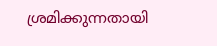ശ്രമിക്കുന്നതായി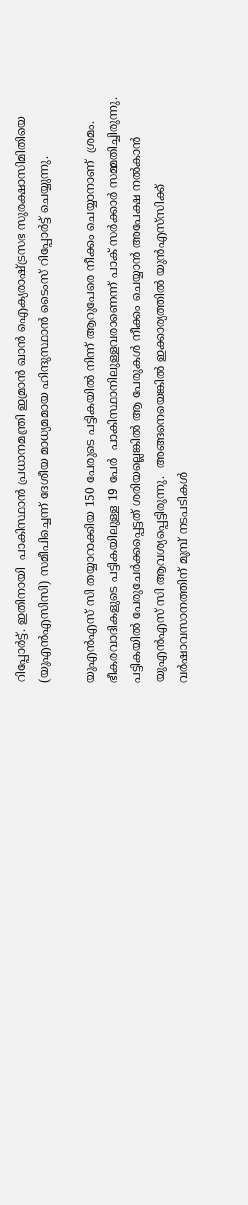റിപ്പോര്‍ട്ട്. ഇതിനായി  പാകിസ്ഥാന്‍ പ്രധാനമന്ത്രി ഇമ്രാന്‍ ഖാന്‍ ഐക്യരാഷ്ട്രസഭ സുരക്ഷാസിമിതിയെ (യുഎന്‍എസിസി) സമീപിച്ചെന്ന് ദേശീയ മാധ്യമമായ ഹിന്ദുസ്ഥാന്‍ ടൈംസ് റിപ്പോര്‍ട്ട് ചെയ്യുന്നു.

യുഎന്‍എസ് സി തയ്യാറാക്കിയ 150 പേരുടെ പട്ടികയില്‍ നിന്ന് ആറുപേരെ നീക്കം ചെയ്യാനാണ്  ശ്രമം. ഭീകരവാദികളുടെ പട്ടികയിലുള്ള 19 പേര്‍  പാകിസ്ഥാനിലുള്ളവരാണെന്ന് പാക് സര്‍ക്കാര്‍ സമ്മതിച്ചിരുന്നു. പട്ടികയില്‍ പേരുചേര്‍ക്കപ്പെട്ടത് ശരിയല്ലെങ്കില്‍ ആ പേരുകള്‍ നീക്കം ചെയ്യാന്‍ അപേക്ഷ നല്‍കാന്‍ യുഎന്‍എസ് സി ആവശ്യപ്പെട്ടിരുന്നു.  അങ്ങനെയെങ്കില്‍ ഇക്കാര്യത്തില്‍ യുന്‍എസ്‌സിക്ക് വര്‍ഷാവസാനത്തിന് മുമ്പ് നടപടികള്‍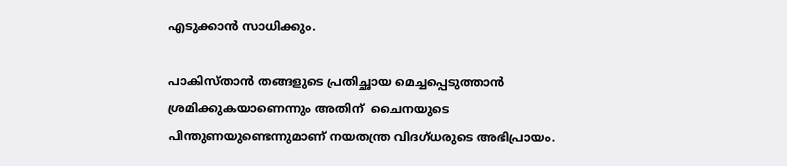എടുക്കാന്‍ സാധിക്കും.

പാകിസ്താന്‍ തങ്ങളുടെ പ്രതിച്ഛായ മെച്ചപ്പെടുത്താന്‍ ശ്രമിക്കുകയാണെന്നും അതിന്  ചൈനയുടെ  പിന്തുണയുണ്ടെന്നുമാണ് നയതന്ത്ര വിദഗ്ധരുടെ അഭിപ്രായം.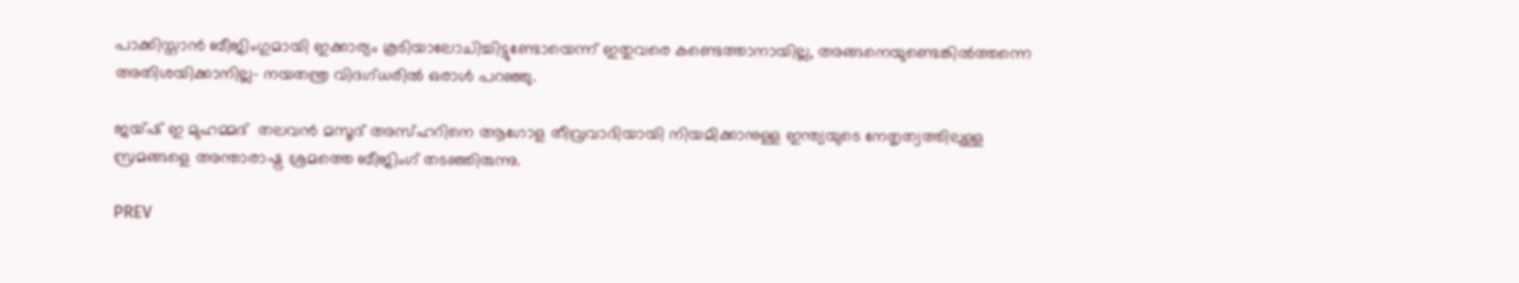പാക്കിസ്താന്‍ ബീജിംഗുമായി ഇക്കാര്യം കൂടിയാലോചിച്ചിട്ടുണ്ടോയെന്ന് ഇതുവരെ കണ്ടെത്താനായില്ല, അങ്ങനെയുണ്ടെങ്കില്‍ത്തന്നെ  അതിശയിക്കാനില്ല- നയതന്ത്ര വിദഗ്ധരില്‍ ഒരാൾ പറഞ്ഞു.

ജയ്ഷ് ഇ മുഹമ്മദ്  തലവൻ മസൂദ് അസ്ഹറിനെ ആഗോള തീവ്രവാദിയായി നിയമിക്കാനുള്ള ഇന്ത്യയുടെ നേതൃത്വത്തിലുള്ള സ്രമങ്ങളെ അന്താരാഷ്ട്ര ശ്രമത്തെ ബീജിംഗ് തടഞ്ഞിരുന്നു.

PREV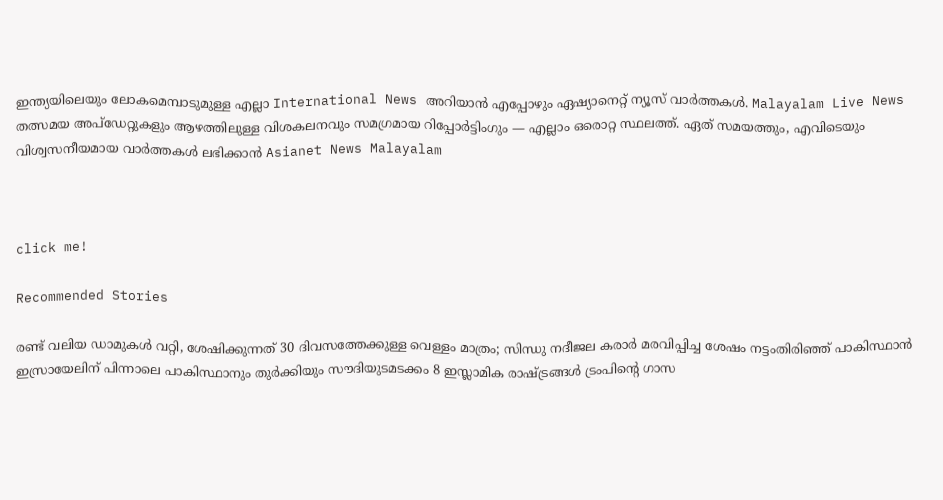ഇന്ത്യയിലെയും ലോകമെമ്പാടുമുള്ള എല്ലാ International News അറിയാൻ എപ്പോഴും ഏഷ്യാനെറ്റ് ന്യൂസ് വാർത്തകൾ. Malayalam Live News  തത്സമയ അപ്‌ഡേറ്റുകളും ആഴത്തിലുള്ള വിശകലനവും സമഗ്രമായ റിപ്പോർട്ടിംഗും — എല്ലാം ഒരൊറ്റ സ്ഥലത്ത്. ഏത് സമയത്തും, എവിടെയും വിശ്വസനീയമായ വാർത്തകൾ ലഭിക്കാൻ Asianet News Malayalam



click me!

Recommended Stories

രണ്ട് വലിയ ഡാമുകൾ വറ്റി, ശേഷിക്കുന്നത് 30 ദിവസത്തേക്കുള്ള വെള്ളം മാത്രം; സിന്ധു നദീജല കരാർ മരവിപ്പിച്ച ശേഷം നട്ടംതിരിഞ്ഞ് പാകിസ്ഥാൻ
ഇസ്രായേലിന് പിന്നാലെ പാകിസ്ഥാനും തുര്‍ക്കിയും സൗദിയുടമടക്കം 8 ഇസ്ലാമിക രാഷ്ട്രങ്ങള്‍ ട്രംപിന്‍റെ ഗാസ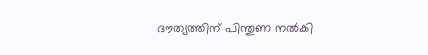ദൗത്യത്തിന് പിന്തുണ നല്‍കി